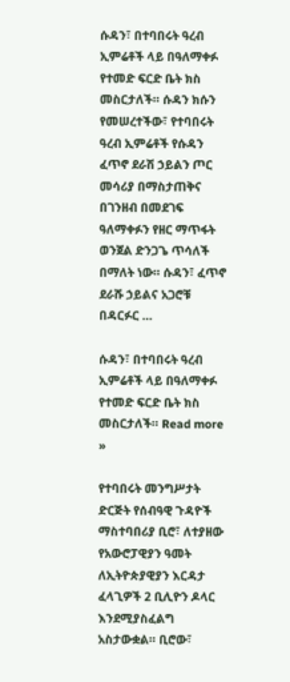ሱዳን፣ በተባበሩት ዓረብ ኢምሬቶች ላይ በዓለማቀፉ የተመድ ፍርድ ቤት ክስ መስርታለች። ሱዳን ክሱን የመሠረተችው፣ የተባበሩት ዓረብ ኢምሬቶች የሱዳን ፈጥኖ ደራሽ ኃይልን ጦር መሳሪያ በማስታጠቅና በገንዘብ በመደገፍ ዓለማቀፉን የዘር ማጥፋት ወንጀል ድንጋጌ ጥሳለች በማለት ነው። ሱዳን፣ ፈጥኖ ደራሹ ኃይልና አጋሮቹ በዳርፉር …

ሱዳን፣ በተባበሩት ዓረብ ኢምሬቶች ላይ በዓለማቀፉ የተመድ ፍርድ ቤት ክስ መስርታለች። Read more »

የተባበሩት መንግሥታት ድርጅት የሰብዓዊ ጉዳዮች ማስተባበሪያ ቢሮ፣ ለተያዘው የአውሮፓዊያን ዓመት ለኢትዮጵያዊያን እርዳታ ፈላጊዎች 2 ቢሊዮን ዶላር እንደሚያስፈልግ አስታውቋል። ቢሮው፣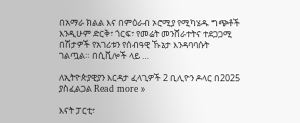በአማራ ክልል እና በምዕራብ ኦሮሚያ የሚካሄዱ ግጭቶች እንዲሁም ድርቅ፣ ጎርፍ፣ የመሬት መንሸራተትና ተደጋጋሚ በሽታዎች የአገሪቱን የሰብዓዊ ኹኔታ እንዳባባሱት ገልጧል። በሲቪሎች ላይ …

ለኢትዮጵያዊያን እርዳታ ፈላጊዎች 2 ቢሊዮን ዶላር በ2025 ያስፈልጋል Read more »

እናት ፓርቲ፣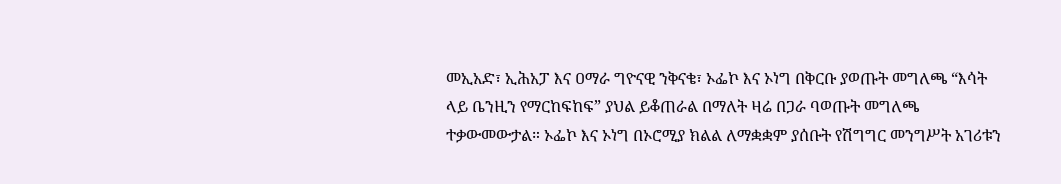መኢአድ፣ ኢሕአፓ እና ዐማራ ግዮናዊ ንቅናቄ፣ ኦፌኮ እና ኦነግ በቅርቡ ያወጡት መግለጫ “እሳት ላይ ቤንዚን የማርከፍከፍ” ያህል ይቆጠራል በማለት ዛሬ በጋራ ባወጡት መግለጫ ተቃውመውታል። ኦፌኮ እና ኦነግ በኦሮሚያ ክልል ለማቋቋም ያሰቡት የሽግግር መንግሥት አገሪቱን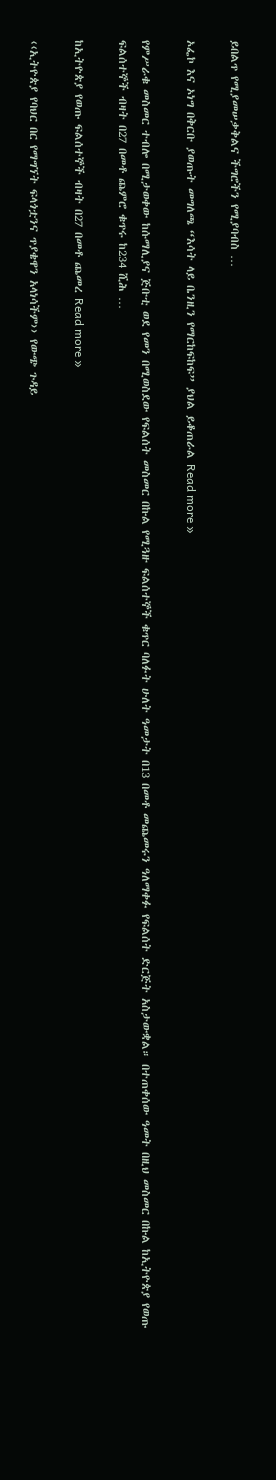ይበልጥ የሚያመሠቃቅልና ችግሮችን የሚያባብስ …

ኦፌኮ እና ኦነግ በቅርቡ ያወጡት መግለጫ “እሳት ላይ ቤንዚን የማርከፍከፍ” ያህል ይቆጠራል Read more »

የምሥራቁ መስመር ተብሎ በሚታወቀው ከሱማሊያና ጅቡቲ ወደ የመን በሚወስደው የፍልሰት መስመር በኩል የሚጓዙ ፍልሰተኞች ቁጥር ባለፉት ሁለት ዓመታት በ13 በመቶ መጨመሩን ዓለማቀፉ የፍልሰት ድርጅት አስታውቋል። በተጠቀሰው ዓመት በዚህ መስመር በኩል ከኢትዮጵያ የወጡ ፍልሰተኞች ብዛት በ27 በመቶ ጨምሮ ቁጥሩ ከ234 ሺሕ …

ከኢትዮጵያ የወጡ ፍልሰተኞች ብዛት በ27 በመቶ ጨመረ Read more »

‹‹ኢትዮጵያ የባህር በር የማግኘት ፍላጎቷንና ጥያቄዋን አላነሳችም›› የውጭ ጉዳይ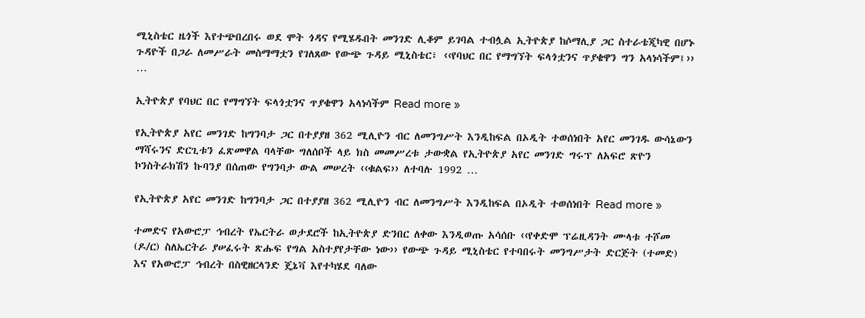ሚኒስቴር ዜጎች እየተጭበረበሩ ወደ ሞት ጎዳና የሚሄዱበት መንገድ ሊቆም ይገባል ተብሏል ኢትዮጵያ ከሶማሊያ ጋር ስተራቴጂካዊ በሆኑ ጉዳዮች በጋራ ለመሥራት መስማማቷን የገለጸው የውጭ ጉዳይ ሚኒስቴር፣ ‹‹የባህር በር የማግኘት ፍላጎቷንና ጥያቄዋን ግን አላነሳችም፤›› …

ኢትዮጵያ የባህር በር የማግኘት ፍላጎቷንና ጥያቄዋን አላነሳችም Read more »

የኢትዮጵያ አየር መንገድ ከግንባታ ጋር በተያያዘ 362 ሚሊዮን ብር ለመንግሥት እንዲከፍል በኦዲት ተወሰነበት አየር መንገዱ ውሳኔውን ማሻሩንና ድርጊቱን ፈጽመዋል ባላቸው ግለሰቦች ላይ ክስ መመሥረቱ ታውቋል የኢትዮጵያ አየር መንገድ ግሩፕ ለአፍሮ ጽዮን ኮንስትራክሽን ኩባንያ በሰጠው የግንባታ ውል መሠረት ‹‹ቁልፍ›› ለተባሉ 1992 …

የኢትዮጵያ አየር መንገድ ከግንባታ ጋር በተያያዘ 362 ሚሊዮን ብር ለመንግሥት እንዲከፍል በኦዲት ተወሰነበት Read more »

ተመድና የአውሮፓ ኅብረት የኤርትራ ወታደሮች ከኢትዮጵያ ድንበር ለቀው እንዲወጡ አሳሰቡ ‹‹የቀድሞ ፕሬዚዳንት ሙላቱ ተሾመ (ዶ/ር) ስለኤርትራ ያሠፈሩት ጽሑፍ የግል አስተያየታቸው ነው›› የውጭ ጉዳይ ሚኒስቴር የተባበሩት መንግሥታት ድርጅት (ተመድ) እና የአውሮፓ ኅብረት በስዊዘርላንድ ጄኔቫ እየተካሄደ ባለው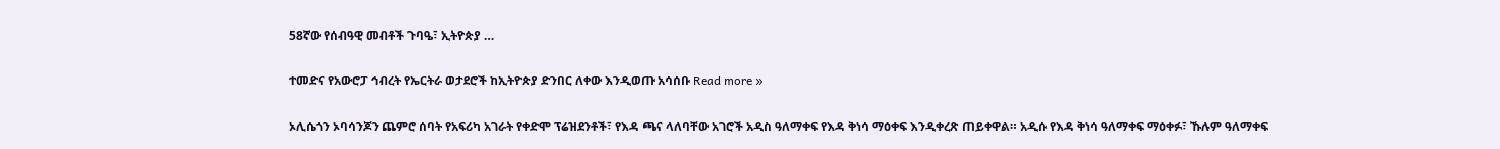58ኛው የሰብዓዊ መብቶች ጉባዔ፣ ኢትዮጵያ …

ተመድና የአውሮፓ ኅብረት የኤርትራ ወታደሮች ከኢትዮጵያ ድንበር ለቀው እንዲወጡ አሳሰቡ Read more »

ኦሊሴጎን ኦባሳንጆን ጨምሮ ሰባት የአፍሪካ አገራት የቀድሞ ፕሬዝደንቶች፣ የእዳ ጫና ላለባቸው አገሮች አዲስ ዓለማቀፍ የእዳ ቅነሳ ማዕቀፍ እንዲቀረጽ ጠይቀዋል። አዲሱ የእዳ ቅነሳ ዓለማቀፍ ማዕቀፉ፣ ኹሉም ዓለማቀፍ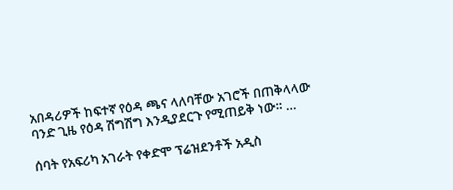አበዳሪዎች ከፍተኛ የዕዳ ጫና ላለባቸው አገሮች በጠቅላላው ባንድ ጊዜ የዕዳ ሽግሽግ እንዲያደርጉ የሚጠይቅ ነው። …

ሰባት የአፍሪካ አገራት የቀድሞ ፕሬዝደንቶች አዲስ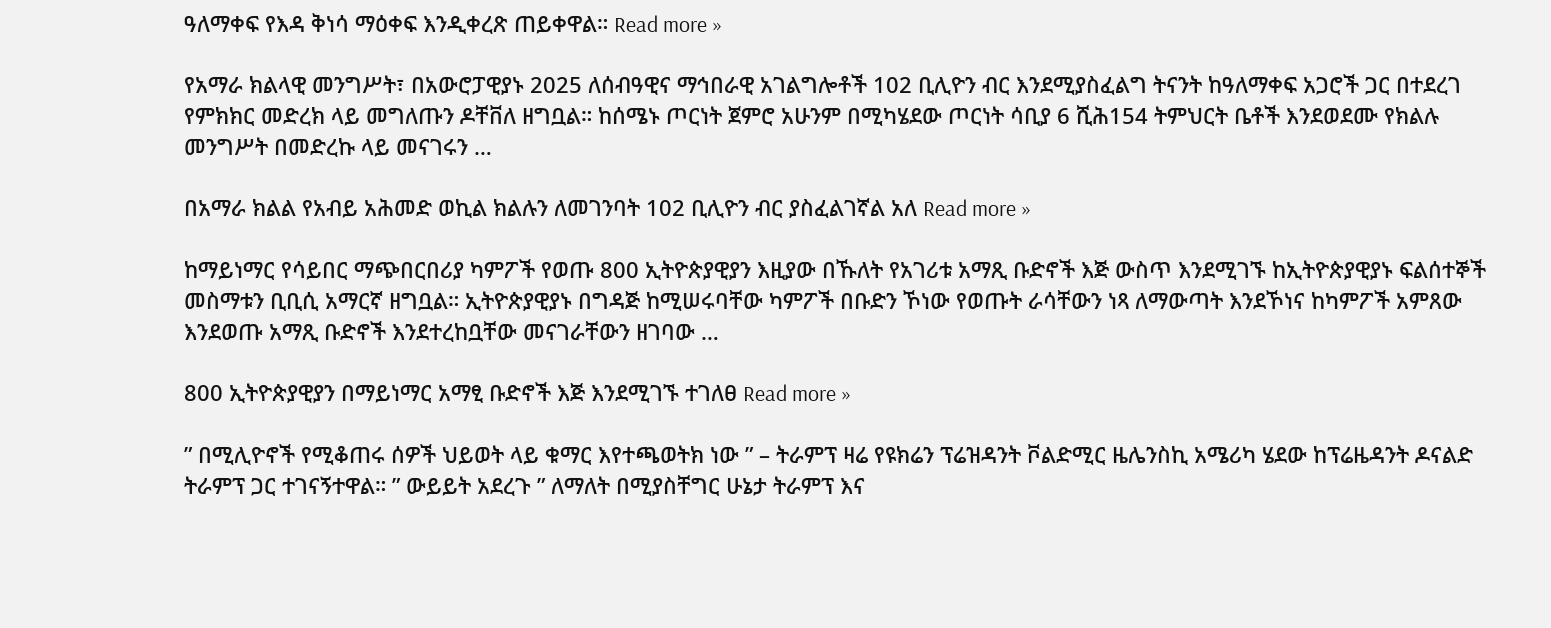ዓለማቀፍ የእዳ ቅነሳ ማዕቀፍ እንዲቀረጽ ጠይቀዋል። Read more »

የአማራ ክልላዊ መንግሥት፣ በአውሮፓዊያኑ 2025 ለሰብዓዊና ማኅበራዊ አገልግሎቶች 102 ቢሊዮን ብር እንደሚያስፈልግ ትናንት ከዓለማቀፍ አጋሮች ጋር በተደረገ የምክክር መድረክ ላይ መግለጡን ዶቸቨለ ዘግቧል። ከሰሜኑ ጦርነት ጀምሮ አሁንም በሚካሄደው ጦርነት ሳቢያ 6 ሺሕ154 ትምህርት ቤቶች እንደወደሙ የክልሉ መንግሥት በመድረኩ ላይ መናገሩን …

በአማራ ክልል የአብይ አሕመድ ወኪል ክልሉን ለመገንባት 102 ቢሊዮን ብር ያስፈልገኛል አለ Read more »

ከማይነማር የሳይበር ማጭበርበሪያ ካምፖች የወጡ 800 ኢትዮጵያዊያን እዚያው በኹለት የአገሪቱ አማጺ ቡድኖች እጅ ውስጥ እንደሚገኙ ከኢትዮጵያዊያኑ ፍልሰተኞች መስማቱን ቢቢሲ አማርኛ ዘግቧል። ኢትዮጵያዊያኑ በግዳጅ ከሚሠሩባቸው ካምፖች በቡድን ኾነው የወጡት ራሳቸውን ነጻ ለማውጣት እንደኾነና ከካምፖች አምጸው እንደወጡ አማጺ ቡድኖች እንደተረከቧቸው መናገራቸውን ዘገባው …

800 ኢትዮጵያዊያን በማይነማር አማፂ ቡድኖች እጅ እንደሚገኙ ተገለፀ Read more »

” በሚሊዮኖች የሚቆጠሩ ሰዎች ህይወት ላይ ቁማር እየተጫወትክ ነው ” – ትራምፕ ዛሬ የዩክሬን ፕሬዝዳንት ቮልድሚር ዜሌንስኪ አሜሪካ ሄደው ከፕሬዜዳንት ዶናልድ ትራምፕ ጋር ተገናኝተዋል። ” ውይይት አደረጉ ” ለማለት በሚያስቸግር ሁኔታ ትራምፕ እና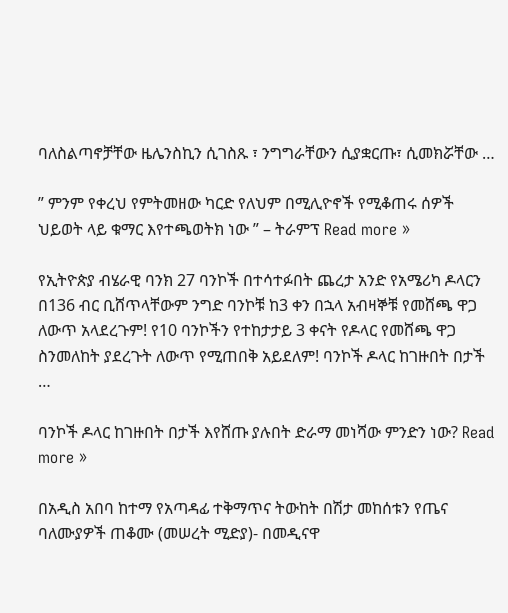ባለስልጣኖቻቸው ዜሌንስኪን ሲገስጹ ፣ ንግግራቸውን ሲያቋርጡ፣ ሲመክሯቸው …

” ምንም የቀረህ የምትመዘው ካርድ የለህም በሚሊዮኖች የሚቆጠሩ ሰዎች ህይወት ላይ ቁማር እየተጫወትክ ነው ” – ትራምፕ Read more »

የኢትዮጵያ ብሄራዊ ባንክ 27 ባንኮች በተሳተፉበት ጨረታ አንድ የአሜሪካ ዶላርን በ136 ብር ቢሸጥላቸውም ንግድ ባንኮቹ ከ3 ቀን በኋላ አብዛኞቹ የመሸጫ ዋጋ ለውጥ አላደረጉም! የ10 ባንኮችን የተከታታይ 3 ቀናት የዶላር የመሸጫ ዋጋ ስንመለከት ያደረጉት ለውጥ የሚጠበቅ አይደለም! ባንኮች ዶላር ከገዙበት በታች …

ባንኮች ዶላር ከገዙበት በታች እየሸጡ ያሉበት ድራማ መነሻው ምንድን ነው? Read more »

በአዲስ አበባ ከተማ የአጣዳፊ ተቅማጥና ትውከት በሽታ መከሰቱን የጤና ባለሙያዎች ጠቆሙ (መሠረት ሚድያ)- በመዲናዋ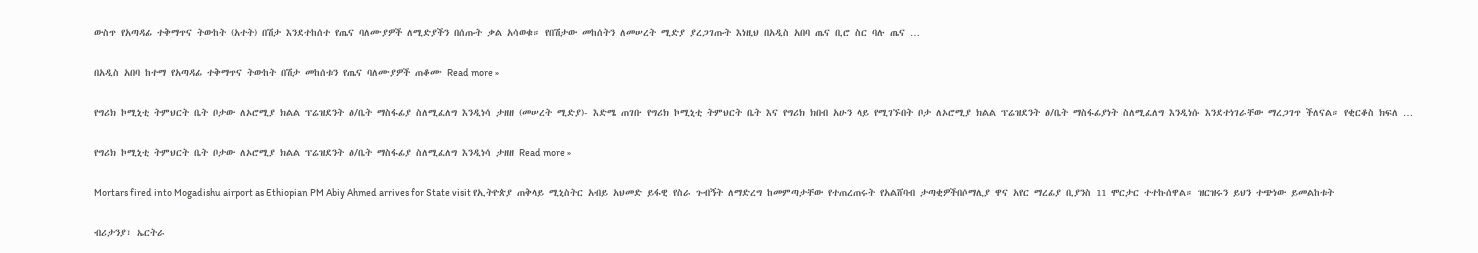ውስጥ የአጣዳፊ ተቅማጥና ትውከት (አተት) በሽታ እንደተከሰተ የጤና ባለሙያዎች ለሚድያችን በሰጡት ቃል አሳወቁ። የበሽታው መከሰትን ለመሠረት ሚድያ ያረጋገጡት እነዚህ በአዲስ አበባ ጤና ቢሮ ስር ባሉ ጤና …

በአዲስ አበባ ከተማ የአጣዳፊ ተቅማጥና ትውከት በሽታ መከሰቱን የጤና ባለሙያዎች ጠቆሙ Read more »

የግሪክ ኮሚኒቲ ትምህርት ቤት ቦታው ለኦሮሚያ ክልል ፕሬዝደንት ፅ/ቤት ማስፋፊያ ስለሚፈለግ እንዲነሳ ታዘዘ (መሠረት ሚድያ)- እድሜ ጠገቡ የግሪክ ኮሚኒቲ ትምህርት ቤት እና የግሪክ ክበብ አሁን ላይ የሚገኙበት ቦታ ለኦሮሚያ ክልል ፕሬዝደንት ፅ/ቤት ማስፋፊያነት ስለሚፈለግ እንዲነሱ እንደተነገራቸው ማረጋገጥ ችለናል። የቂርቆስ ክፍለ …

የግሪክ ኮሚኒቲ ትምህርት ቤት ቦታው ለኦሮሚያ ክልል ፕሬዝደንት ፅ/ቤት ማስፋፊያ ስለሚፈለግ እንዲነሳ ታዘዘ Read more »

Mortars fired into Mogadishu airport as Ethiopian PM Abiy Ahmed arrives for State visit የኢትዮጵያ ጠቅላይ ሚኒስትር አብይ አህመድ ይፋዊ የስራ ጉብኝት ለማድረግ ከመምጣታቸው የተጠረጠሩት የአልሸባብ ታጣቂዎችበሶማሊያ ዋና አየር ማረፊያ ቢያንስ 11 ሞርታር ተተኩሰዋል። ዝርዝሩን ይህን ተጭነው ይመልከቱት

ብሪታንያ፣ ኤርትራ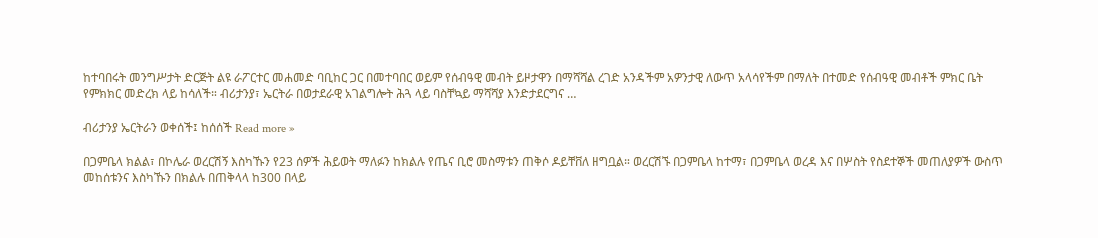ከተባበሩት መንግሥታት ድርጅት ልዩ ራፖርተር መሐመድ ባቢከር ጋር በመተባበር ወይም የሰብዓዊ መብት ይዞታዋን በማሻሻል ረገድ አንዳችም አዎንታዊ ለውጥ አላሳየችም በማለት በተመድ የሰብዓዊ መብቶች ምክር ቤት የምክክር መድረክ ላይ ከሳለች። ብሪታንያ፣ ኤርትራ በወታደራዊ አገልግሎት ሕጓ ላይ ባስቸኳይ ማሻሻያ እንድታደርግና …

ብሪታንያ ኤርትራን ወቀሰች፤ ከሰሰች Read more »

በጋምቤላ ክልል፣ በኮሌራ ወረርሽኝ እስካኹን የ23 ሰዎች ሕይወት ማለፉን ከክልሉ የጤና ቢሮ መስማቱን ጠቅሶ ዶይቸቨለ ዘግቧል። ወረርሽኙ በጋምቤላ ከተማ፣ በጋምቤላ ወረዳ እና በሦስት የስደተኞች መጠለያዎች ውስጥ መከሰቱንና እስካኹን በክልሉ በጠቅላላ ከ300 በላይ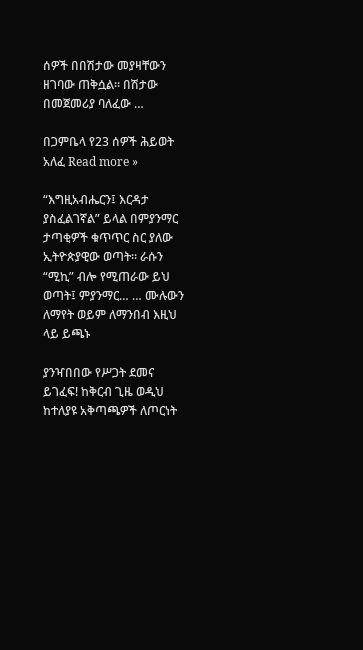ሰዎች በበሽታው መያዛቸውን ዘገባው ጠቅሷል፡፡ በሽታው በመጀመሪያ ባለፈው …

በጋምቤላ የ23 ሰዎች ሕይወት አለፈ Read more »

“እግዚአብሔርን፤ እርዳታ ያስፈልገኛል” ይላል በምያንማር ታጣቂዎች ቁጥጥር ስር ያለው ኢትዮጵያዊው ወጣት። ራሱን “ሚኪ” ብሎ የሚጠራው ይህ ወጣት፤ ምያንማር… … ሙሉውን ለማየት ወይም ለማንበብ እዚህ ላይ ይጫኑ

ያንዣበበው የሥጋት ደመና ይገፈፍ! ከቅርብ ጊዜ ወዲህ ከተለያዩ አቅጣጫዎች ለጦርነት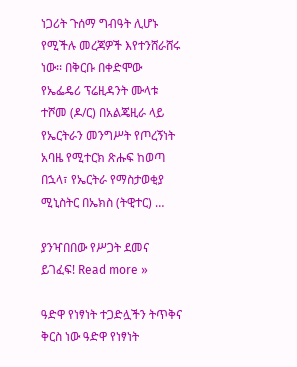ነጋሪት ጉሰማ ግብዓት ሊሆኑ የሚችሉ መረጃዎች እየተንሸራሸሩ ነው፡፡ በቅርቡ በቀድሞው የኤፌዴሪ ፕሬዚዳንት ሙላቱ ተሾመ (ዶ/ር) በአልጄዚራ ላይ የኤርትራን መንግሥት የጦረኝነት አባዜ የሚተርክ ጽሑፍ ከወጣ በኋላ፣ የኤርትራ የማስታወቂያ ሚኒስትር በኤክስ (ትዊተር) …

ያንዣበበው የሥጋት ደመና ይገፈፍ! Read more »

ዓድዋ የነፃነት ተጋድሏችን ትጥቅና ቅርስ ነው ዓድዋ የነፃነት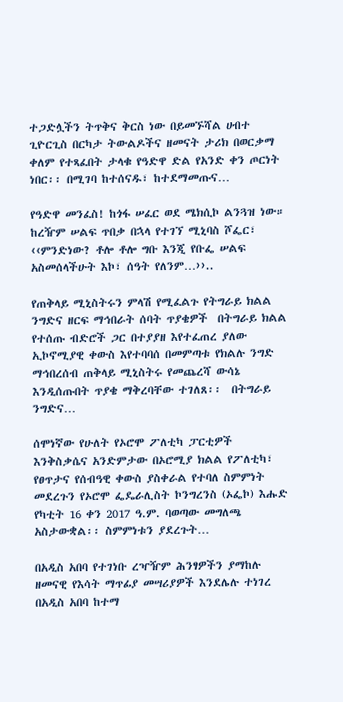ተጋድሏችን ትጥቅና ቅርስ ነው በይመኙሻል ሀብተ ጊዮርጊስ በርካታ ትውልዶችና ዘመናት ታሪክ በወርቃማ ቀለም የተጻፈበት ታላቁ የዓድዋ ድል የአንድ ቀን ጦርነት ነበር፡፡ በሚገባ ከተሰናዱ፣ ከተደማመጡና…

የዓድዋ መንፈስ! ከጎፋ ሠፈር ወደ ሜክሲኮ ልንጓዝ ነው። ከረዥም ሠልፍ ጥበቃ በኋላ የተገኘ ሚኒባስ ሾፌር፣ ‹‹ምንድነው? ቶሎ ቶሎ ግቡ እንጂ የቡፌ ሠልፍ አስመሰላችሁት እኮ፣ ሰዓት የለንም…››..

የጠቅላይ ሚኒስትሩን ምላሽ የሚፈልጉ የትግራይ ክልል ንግድና ዘርፍ ማኅበራት ሰባት ጥያቄዎች  በትግራይ ክልል የተሰጡ ብድሮች ጋር በተያያዘ እየተፈጠረ ያለው ኢኮኖሚያዊ ቀውስ እየተባባሰ በመምጣቱ የክልሉ ንግድ ማኅበረሰብ ጠቅላይ ሚኒስትሩ የመጨረሻ ውሳኔ እንዲሰጡበት ጥያቄ ማቅረባቸው ተገለጸ፡፡  በትግራይ ንግድና…

ሰሞነኛው የሁለት የኦሮሞ ፖለቲካ ፓርቲዎች እንቅስቃሴና አንድምታው በኦሮሚያ ክልል የፖለቲካ፣ የፀጥታና የሰብዓዊ ቀውስ ያስቀራል የተባለ ስምምነት መደረጉን የኦሮሞ ፌዴራሊስት ኮንግረንስ (ኦፌኮ) እሑድ የካቲት 16 ቀን 2017 ዓ.ም. ባወጣው መግለጫ አስታውቋል፡፡ ስምምነቱን ያደረጉት…

በአዲስ አበባ የተገነቡ ረዣዥም ሕንፃዎችን ያማከሉ ዘመናዊ የእሳት ማጥፊያ መሣሪያዎች እንደሌሉ ተነገረ በአዲስ አበባ ከተማ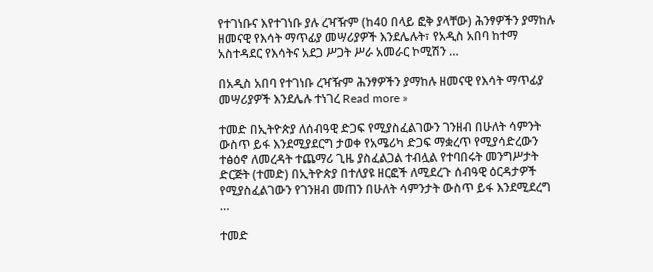የተገነቡና እየተገነቡ ያሉ ረዣዥም (ከ40 በላይ ፎቅ ያላቸው) ሕንፃዎችን ያማከሉ ዘመናዊ የእሳት ማጥፊያ መሣሪያዎች እንደሌሉት፣ የአዲስ አበባ ከተማ አስተዳደር የእሳትና አደጋ ሥጋት ሥራ አመራር ኮሚሽን …

በአዲስ አበባ የተገነቡ ረዣዥም ሕንፃዎችን ያማከሉ ዘመናዊ የእሳት ማጥፊያ መሣሪያዎች እንደሌሉ ተነገረ Read more »

ተመድ በኢትዮጵያ ለሰብዓዊ ድጋፍ የሚያስፈልገውን ገንዘብ በሁለት ሳምንት ውስጥ ይፋ እንደሚያደርግ ታወቀ የአሜሪካ ድጋፍ ማቋረጥ የሚያሳድረውን ተፅዕኖ ለመረዳት ተጨማሪ ጊዜ ያስፈልጋል ተብሏል የተባበሩት መንግሥታት ድርጅት (ተመድ) በኢትዮጵያ በተለያዩ ዘርፎች ለሚደረጉ ሰብዓዊ ዕርዳታዎች የሚያስፈልገውን የገንዘብ መጠን በሁለት ሳምንታት ውስጥ ይፋ እንደሚደረግ …

ተመድ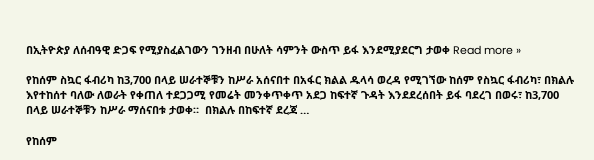በኢትዮጵያ ለሰብዓዊ ድጋፍ የሚያስፈልገውን ገንዘብ በሁለት ሳምንት ውስጥ ይፋ እንደሚያደርግ ታወቀ Read more »

የከሰም ስኳር ፋብሪካ ከ3,700 በላይ ሠራተኞቹን ከሥራ አሰናበተ በአፋር ክልል ዱላሳ ወረዳ የሚገኘው ከሰም የስኳር ፋብሪካ፣ በክልሉ እየተከሰተ ባለው ለወራት የቀጠለ ተደጋጋሚ የመሬት መንቀጥቀጥ አደጋ ከፍተኛ ጉዳት እንደደረሰበት ይፋ ባደረገ በወሩ፣ ከ3,700 በላይ ሠራተኞቹን ከሥራ ማሰናበቱ ታወቀ።  በክልሉ በከፍተኛ ደረጃ …

የከሰም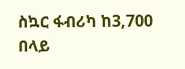ስኳር ፋብሪካ ከ3,700 በላይ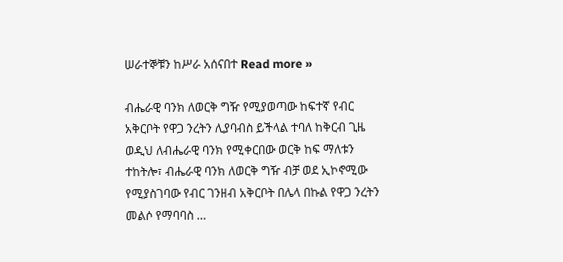ሠራተኞቹን ከሥራ አሰናበተ Read more »

ብሔራዊ ባንክ ለወርቅ ግዥ የሚያወጣው ከፍተኛ የብር አቅርቦት የዋጋ ንረትን ሊያባብስ ይችላል ተባለ ከቅርብ ጊዜ ወዲህ ለብሔራዊ ባንክ የሚቀርበው ወርቅ ከፍ ማለቱን ተከትሎ፣ ብሔራዊ ባንክ ለወርቅ ግዥ ብቻ ወደ ኢኮኖሚው የሚያስገባው የብር ገንዘብ አቅርቦት በሌላ በኩል የዋጋ ንረትን መልሶ የማባባስ …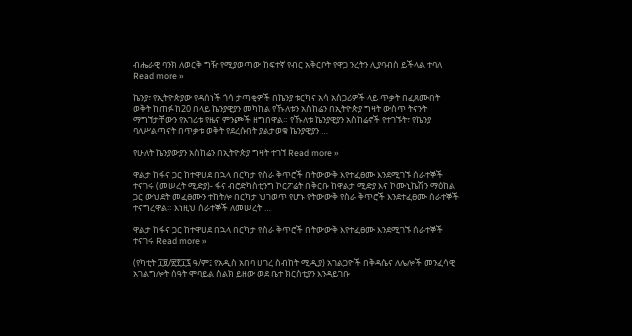ብሔራዊ ባንክ ለወርቅ ግዥ የሚያወጣው ከፍተኛ የብር አቅርቦት የዋጋ ንረትን ሊያባብስ ይችላል ተባለ Read more »

ኬንያ፣ የኢትዮጵያው የዳሰነች ጎሳ ታጣቂዎች በኬንያ ቱርካና አሳ አስጋሪዎች ላይ ጥቃት በፈጸሙበት ወቅት ከጠፉ ከ20 በላይ ኬንያዊያን መካከል የኹለቱን አስከሬን በኢትዮጵያ ግዛት ውስጥ ትናንት ማግኘታቸውን የአገሪቱ የዜና ምንጮች ዘግበዋል። የኹለቱ ኬንያዊያን አስከሬኖች የተገኙት፣ የኬንያ ባለሥልጣናት በጥቃቱ ወቅት የደረሱበት ያልታወቁ ኬንያዊያን …

የሁለት ኬንያውያን አስከሬን በኢትዮጵያ ግዛት ተገኘ Read more »

ዋልታ ከፋና ጋር ከተዋሀደ በኋላ በርካታ የስራ ቅጥሮች በትውውቅ እየተፈፀሙ እንደሚገኙ ሰራተኞች ተናገሩ (መሠረት ሚድያ)- ፋና ብሮድካስቲንግ ኮርፖሬት በቅርቡ ከዋልታ ሚድያ እና ኮሙኒኬሽን ማዕከል ጋር ውህደት መፈፀሙን ተከትሎ በርካታ ህገወጥ የሆኑ የትውውቅ የስራ ቅጥሮች እንደተፈፀሙ ሰራተኞች ተናግረዋል። እነዚህ ሰራተኞች ለመሠረት …

ዋልታ ከፋና ጋር ከተዋሀደ በኋላ በርካታ የስራ ቅጥሮች በትውውቅ እየተፈፀሙ እንደሚገኙ ሰራተኞች ተናገሩ Read more »

(የካቲት ፲፱/፳፻፲፯ ዓ/ም፤ የአዲስ አበባ ሀገረ ስብከት ሚዲያ) አገልጋዮች በቅዳሴና ለሌሎች መንፈሳዊ አገልግሎት ሰዓት ሞባይል ስልክ ይዘው ወደ ቤተ ክርስቲያን እንዳይገቡ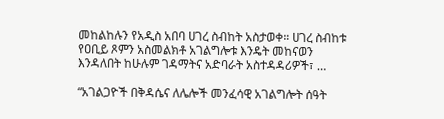መከልከሉን የአዲስ አበባ ሀገረ ስብከት አስታወቀ። ሀገረ ስብከቱ የዐቢይ ጾምን አስመልክቶ አገልግሎቱ እንዴት መከናወን እንዳለበት ከሁሉም ገዳማትና አድባራት አስተዳዳሪዎች፣ …

“አገልጋዮች በቅዳሴና ለሌሎች መንፈሳዊ አገልግሎት ሰዓት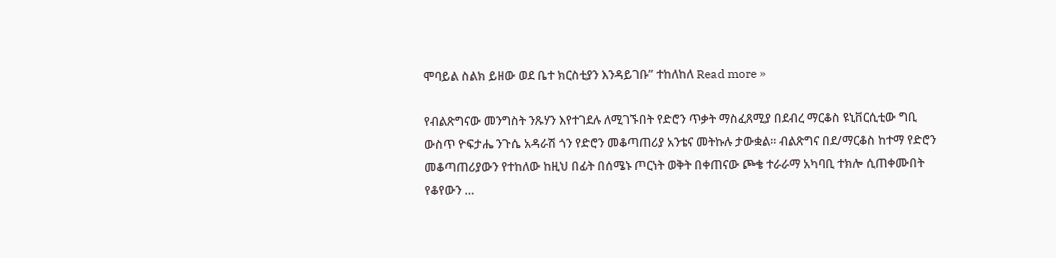ሞባይል ስልክ ይዘው ወደ ቤተ ክርስቲያን እንዳይገቡ” ተከለከለ Read more »

የብልጽግናው መንግስት ንጹሃን እየተገደሉ ለሚገኙበት የድሮን ጥቃት ማስፈጸሚያ በደብረ ማርቆስ ዩኒቨርሲቲው ግቢ ውስጥ ዮፍታሔ ንጉሴ አዳራሽ ጎን የድሮን መቆጣጠሪያ አንቴና መትኩሉ ታውቋል። ብልጽግና በደ/ማርቆስ ከተማ የድሮን መቆጣጠሪያውን የተከለው ከዚህ በፊት በሰሜኑ ጦርነት ወቅት በቀጠናው ጮቄ ተራራማ አካባቢ ተክሎ ሲጠቀሙበት የቆየውን …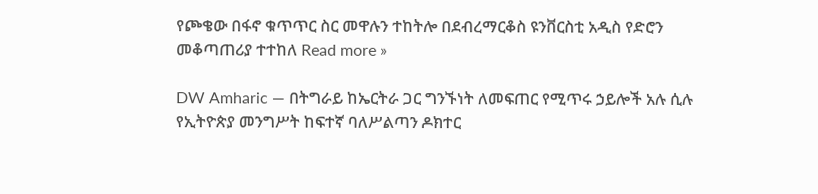የጮቄው በፋኖ ቁጥጥር ስር መዋሉን ተከትሎ በደብረማርቆስ ዩንቨርስቲ አዲስ የድሮን መቆጣጠሪያ ተተከለ Read more »

DW Amharic — በትግራይ ከኤርትራ ጋር ግንኙነት ለመፍጠር የሚጥሩ ኃይሎች አሉ ሲሉ የኢትዮጵያ መንግሥት ከፍተኛ ባለሥልጣን ዶክተር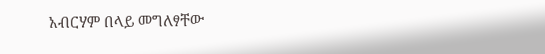አብርሃም በላይ መግለፃቸው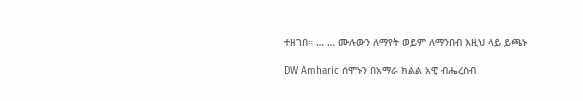ተዘገበ። … … ሙሉውን ለማየት ወይም ለማንበብ እዚህ ላይ ይጫኑ

DW Amharic ሰሞኑን በአማራ ክልል አዊ ብሔረስብ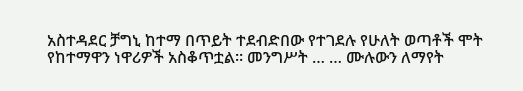አስተዳደር ቻግኒ ከተማ በጥይት ተደብድበው የተገደሉ የሁለት ወጣቶች ሞት የከተማዋን ነዋሪዎች አስቆጥቷል። መንግሥት … … ሙሉውን ለማየት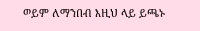ወይም ለማንበብ እዚህ ላይ ይጫኑ